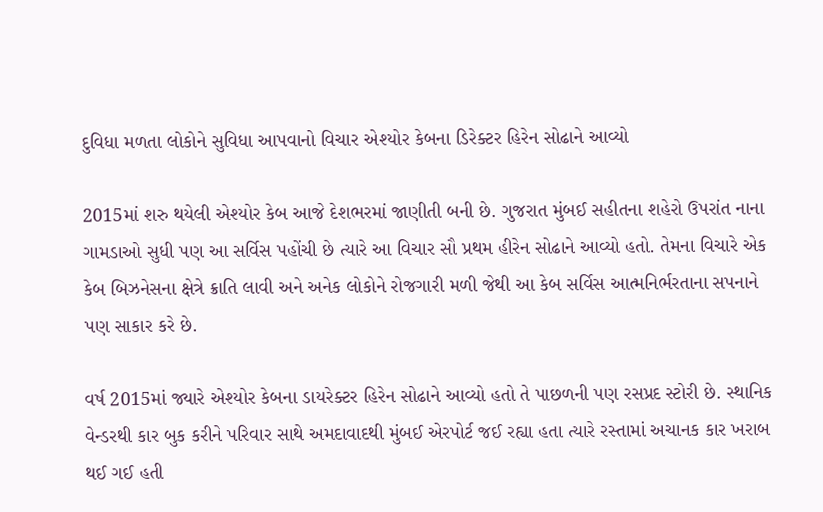દુવિધા મળતા લોકોને સુવિધા આપવાનો વિચાર એશ્યોર કેબના ડિરેક્ટર હિરેન સોઢાને આવ્યો

2015માં શરુ થયેલી એશ્યોર કેબ આજે દેશભરમાં જાણીતી બની છે. ગુજરાત મુંબઈ સહીતના શહેરો ઉપરાંત નાના ગામડાઓ સુધી પણ આ સર્વિસ પહોંચી છે ત્યારે આ વિચાર સૌ પ્રથમ હીરેન સોઢાને આવ્યો હતો. તેમના વિચારે એક કેબ બિઝનેસના ક્ષેત્રે ક્રાતિ લાવી અને અનેક લોકોને રોજગારી મળી જેથી આ કેબ સર્વિસ આત્મનિર્ભરતાના સપનાને પણ સાકાર કરે છે.

વર્ષ 2015માં જ્યારે એશ્યોર કેબના ડાયરેક્ટર હિરેન સોઢાને આવ્યો હતો તે પાછળની પણ રસપ્રદ સ્ટોરી છે. સ્થાનિક વેન્ડરથી કાર બુક કરીને પરિવાર સાથે અમદાવાદથી મુંબઈ એરપોર્ટ જઈ રહ્યા હતા ત્યારે રસ્તામાં અચાનક કાર ખરાબ થઈ ગઈ હતી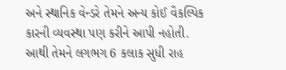અને સ્થાનિક વેન્ડરે તેમને અન્ય કોઈ વૈકલ્પિક કારની વ્યવસ્થા પણ કરીને આપી નહોતી. આથી તેમને લગભગ 6 કલાક સુધી રાહ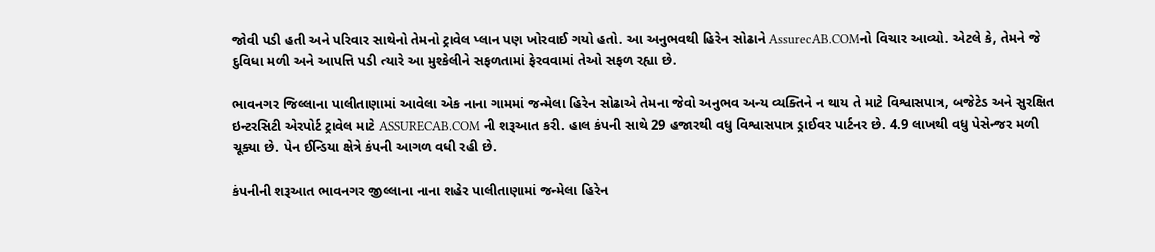જોવી પડી હતી અને પરિવાર સાથેનો તેમનો ટ્રાવેલ પ્લાન પણ ખોરવાઈ ગયો હતો. આ અનુભવથી હિરેન સોઢાને AssurecAB.COMનો વિચાર આવ્યો. એટલે કે, તેમને જે દુવિધા મળી અને આપત્તિ પડી ત્યારે આ મુશ્કેલીને સફળતામાં ફેરવવામાં તેઓ સફળ રહ્યા છે.

ભાવનગર જિલ્લાના પાલીતાણામાં આવેલા એક નાના ગામમાં જન્મેલા હિરેન સોઢાએ તેમના જેવો અનુભવ અન્ય વ્યક્તિને ન થાય તે માટે વિશ્વાસપાત્ર, બજેટેડ અને સુરક્ષિત ઇન્ટરસિટી એરપોર્ટ ટ્રાવેલ માટે ASSURECAB.COM ની શરૂઆત કરી. હાલ કંપની સાથે 29 હજારથી વધુ વિશ્વાસપાત્ર ડ્રાઈવર પાર્ટનર છે. 4.9 લાખથી વધુ પેસેન્જર મળી ચૂક્યા છે. પેન ઈન્ડિયા ક્ષેત્રે કંપની આગળ વધી રહી છે.

કંપનીની શરૂઆત ભાવનગર જીલ્લાના નાના શહેર પાલીતાણામાં જન્મેલા હિરેન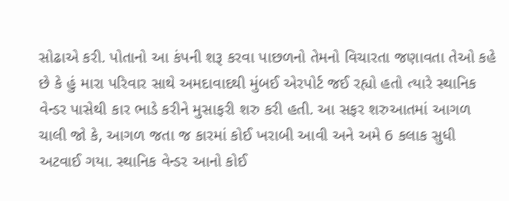સોઢાએ કરી. પોતાનો આ કંપની શરૂ કરવા પાછળનો તેમનો વિચારતા જણાવતા તેઓ કહે છે કે હું મારા પરિવાર સાથે અમદાવાદથી મુંબઈ એરપોર્ટ જઈ રહ્યો હતો ત્યારે સ્થાનિક વેન્ડર પાસેથી કાર ભાડે કરીને મુસાફરી શરુ કરી હતી. આ સફર શરુઆતમાં આગળ ચાલી જો કે, આગળ જતા જ કારમાં કોઈ ખરાબી આવી અને અમે 6 કલાક સુધી અટવાઈ ગયા. સ્થાનિક વેન્ડર આનો કોઈ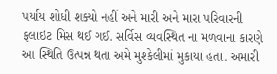પર્યાય શોધી શક્યો નહીં અને મારી અને મારા પરિવારની ફલાઇટ મિસ થઈ ગઈ. સર્વિસ વ્યવસ્થિત ના મળવાના કારણે આ સ્થિતિ ઉત્પન્ન થતા અમે મુશ્કેલીમાં મુકાયા હતા. અમારી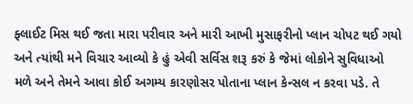ફ્લાઈટ મિસ થઈ જતા મારા પરીવાર અને મારી આખી મુસાફરીનો પ્લાન ચોપટ થઈ ગયો અને ત્યાંથી મને વિચાર આવ્યો કે હું એવી સર્વિસ શરૂ કરું કે જેમાં લોકોને સુવિધાઓ મળે અને તેમને આવા કોઈ અગમ્ય કારણોસર પોતાના પ્લાન કેન્સલ ન કરવા પડે. તે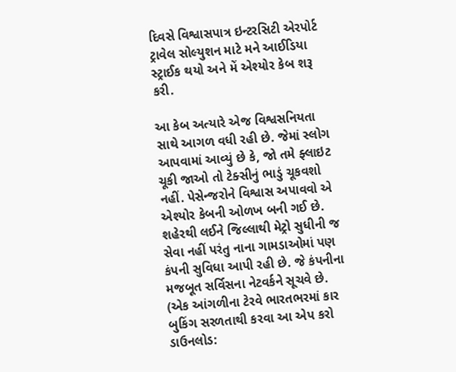દિવસે વિશ્વાસપાત્ર ઇન્ટરસિટી એરપોર્ટ ટ્રાવેલ સોલ્યુશન માટે મને આઈડિયા સ્ટ્રાઈક થયો અને મેં એશ્યોર કેબ શરૂ કરી.

આ કેબ અત્યારે એજ વિશ્વસનિયતા સાથે આગળ વધી રહી છે. જેમાં સ્લોગ આપવામાં આવ્યું છે કે, જો તમે ફ્લાઇટ ચૂકી જાઓ તો ટેક્સીનું ભાડું ચૂકવશો નહીં. પેસેન્જરોને વિશ્વાસ અપાવવો એ એશ્યોર કેબની ઓળખ બની ગઈ છે. શહેરથી લઈને જિલ્લાથી મેટ્રો સુધીની જ સેવા નહીં પરંતુ નાના ગામડાઓમાં પણ કંપની સુવિધા આપી રહી છે. જે કંપનીના મજબૂત સર્વિસના નેટવર્કને સૂચવે છે.
(એક આંગળીના ટેરવે ભારતભરમાં કાર બુકિંગ સરળતાથી કરવા આ એપ કરો ડાઉનલોડ: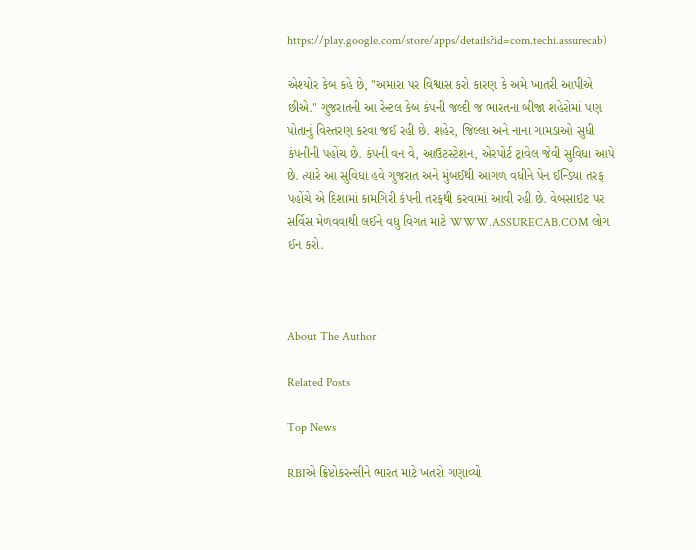https://play.google.com/store/apps/details?id=com.techi.assurecab)

એશ્યોર કેબ કહે છે, "અમારા પર વિશ્વાસ કરો કારણ કે અમે ખાતરી આપીએ છીએ." ગુજરાતની આ રેન્ટલ કેબ કંપની જલ્દી જ ભારતના બીજા શહેરોમાં પણ પોતાનું વિસ્તરણ કરવા જઈ રહી છે. શહેર, જિલ્લા અને નાના ગામડાઓ સુધી કંપનીની પહોંચ છે. કંપની વન વે, આઉટસ્ટેશન, એરપોર્ટ ટ્રાવેલ જેવી સુવિધા આપે છે. ત્યારે આ સુવિધા હવે ગુજરાત અને મુંબઈથી આગળ વધીને પેન ઈન્ડિયા તરફ પહોંચે એ દિશામાં કામગિરી કંપની તરફથી કરવામાં આવી રહી છે. વેબસાઇટ પર સર્વિસ મેળવવાથી લઈને વધુ વિગત માટે WWW.ASSURECAB.COM લોગ ઈન કરો.



About The Author

Related Posts

Top News

RBIએ ક્રિપ્ટોકરન્સીને ભારત માટે ખતરો ગણાવ્યો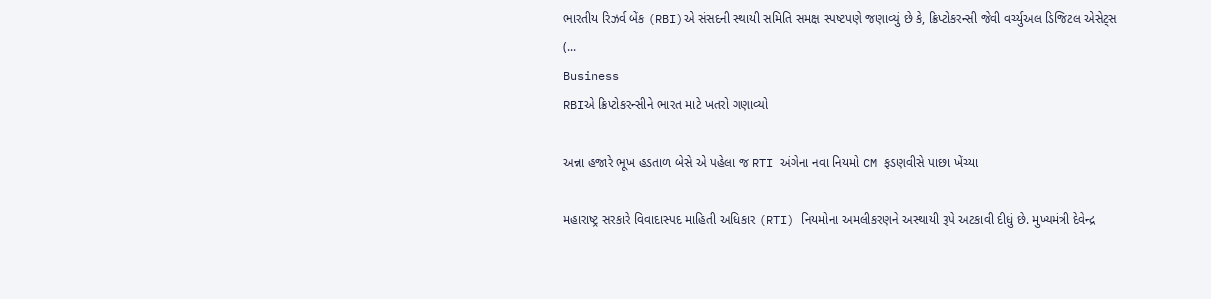ભારતીય રિઝર્વ બેંક (RBI)એ સંસદની સ્થાયી સમિતિ સમક્ષ સ્પષ્ટપણે જણાવ્યું છે કે, ક્રિપ્ટોકરન્સી જેવી વર્ચ્યુઅલ ડિજિટલ એસેટ્સ (...
Business
RBIએ ક્રિપ્ટોકરન્સીને ભારત માટે ખતરો ગણાવ્યો

અન્ના હજારે ભૂખ હડતાળ બેસે એ પહેલા જ RTI અંગેના નવા નિયમો CM ફડણવીસે પાછા ખેંચ્યા

મહારાષ્ટ્ર સરકારે વિવાદાસ્પદ માહિતી અધિકાર (RTI) નિયમોના અમલીકરણને અસ્થાયી રૂપે અટકાવી દીધું છે. મુખ્યમંત્રી દેવેન્દ્ર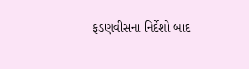ફડણવીસના નિર્દેશો બાદ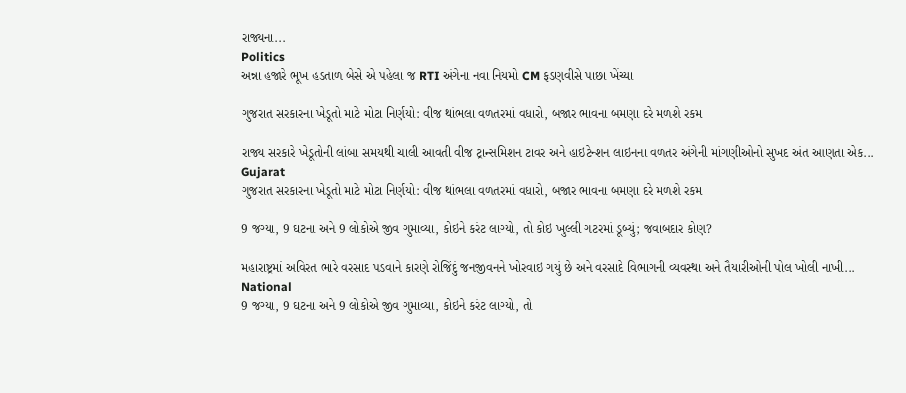રાજ્યના...
Politics
અન્ના હજારે ભૂખ હડતાળ બેસે એ પહેલા જ RTI અંગેના નવા નિયમો CM ફડણવીસે પાછા ખેંચ્યા

ગુજરાત સરકારના ખેડૂતો માટે મોટા નિર્ણયો: વીજ થાંભલા વળતરમાં વધારો, બજાર ભાવના બમણા દરે મળશે રકમ

રાજ્ય સરકારે ખેડૂતોની લાંબા સમયથી ચાલી આવતી વીજ ટ્રાન્સમિશન ટાવર અને હાઇટેન્શન લાઇનના વળતર અંગેની માંગણીઓનો સુખદ અંત આણતા એક...
Gujarat
ગુજરાત સરકારના ખેડૂતો માટે મોટા નિર્ણયો: વીજ થાંભલા વળતરમાં વધારો, બજાર ભાવના બમણા દરે મળશે રકમ

9 જગ્યા, 9 ઘટના અને 9 લોકોએ જીવ ગુમાવ્યા, કોઇને કરંટ લાગ્યો, તો કોઇ ખુલ્લી ગટરમાં ડૂબ્યું; જવાબદાર કોણ?

મહારાષ્ટ્રમાં અવિરત ભારે વરસાદ પડવાને કારણે રોજિંદું જનજીવનને ખોરવાઇ ગયું છે અને વરસાદે વિભાગની વ્યવસ્થા અને તૈયારીઓની પોલ ખોલી નાખી...
National
9 જગ્યા, 9 ઘટના અને 9 લોકોએ જીવ ગુમાવ્યા, કોઇને કરંટ લાગ્યો, તો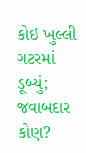કોઇ ખુલ્લી ગટરમાં ડૂબ્યું; જવાબદાર કોણ?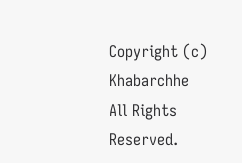Copyright (c) Khabarchhe All Rights Reserved.